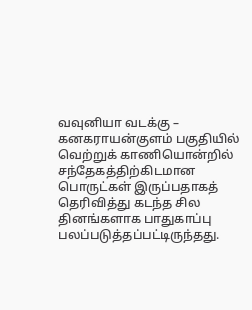வவுனியா வடக்கு – கனகராயன்குளம் பகுதியில் வெற்றுக் காணியொன்றில் சந்தேகத்திற்கிடமான பொருட்கள் இருப்பதாகத் தெரிவித்து கடந்த சில தினங்களாக பாதுகாப்பு பலப்படுத்தப்பட்டிருந்தது.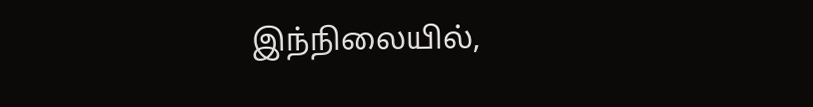இந்நிலையில்,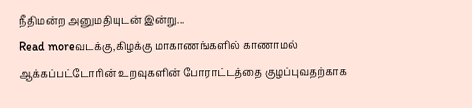நீதிமன்ற அனுமதியுடன் இன்று...
Read moreவடக்கு,கிழக்கு மாகாணங்களில் காணாமல் ஆக்கப்பட்டோரின் உறவுகளின் போராட்டத்தை குழப்புவதற்காக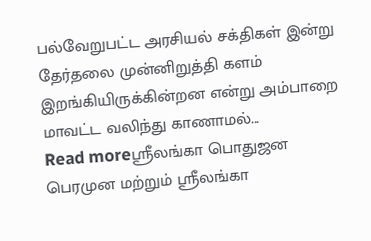பல்வேறுபட்ட அரசியல் சக்திகள் இன்று தேர்தலை முன்னிறுத்தி களம் இறங்கியிருக்கின்றன என்று அம்பாறை மாவட்ட வலிந்து காணாமல்...
Read moreஸ்ரீலங்கா பொதுஜன பெரமுன மற்றும் ஸ்ரீலங்கா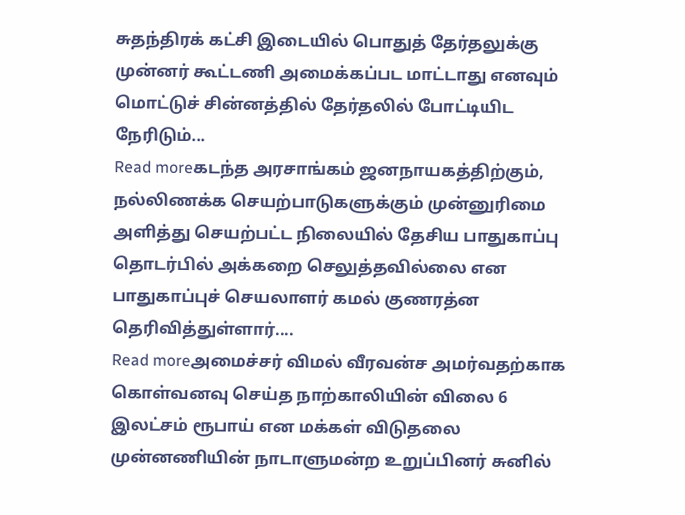சுதந்திரக் கட்சி இடையில் பொதுத் தேர்தலுக்கு முன்னர் கூட்டணி அமைக்கப்பட மாட்டாது எனவும் மொட்டுச் சின்னத்தில் தேர்தலில் போட்டியிட நேரிடும்...
Read moreகடந்த அரசாங்கம் ஜனநாயகத்திற்கும், நல்லிணக்க செயற்பாடுகளுக்கும் முன்னுரிமை அளித்து செயற்பட்ட நிலையில் தேசிய பாதுகாப்பு தொடர்பில் அக்கறை செலுத்தவில்லை என பாதுகாப்புச் செயலாளர் கமல் குணரத்ன தெரிவித்துள்ளார்....
Read moreஅமைச்சர் விமல் வீரவன்ச அமர்வதற்காக கொள்வனவு செய்த நாற்காலியின் விலை 6 இலட்சம் ரூபாய் என மக்கள் விடுதலை முன்னணியின் நாடாளுமன்ற உறுப்பினர் சுனில்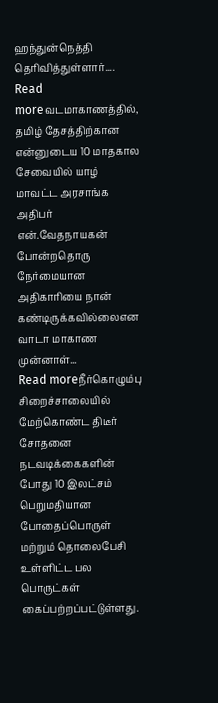ஹந்துன்நெத்தி தெரிவித்துள்ளார்....
Read moreவடமாகாணத்தில், தமிழ் தேசத்திற்கான என்னுடைய 10 மாதகால சேவையில் யாழ் மாவட்ட அரசாங்க அதிபர் என்.வேதநாயகன் போன்றதொரு நேர்மையான அதிகாரியை நான் கண்டிருக்கவில்லைஎன வாடா மாகாண முன்னாள்...
Read moreநீர்கொழும்பு சிறைச்சாலையில் மேற்கொண்ட திடீர் சோதனை நடவடிக்கைகளின் போது 10 இலட்சம் பெறுமதியான போதைப்பொருள் மற்றும் தொலைபேசி உள்ளிட்ட பல பொருட்கள் கைப்பற்றப்பட்டுள்ளது.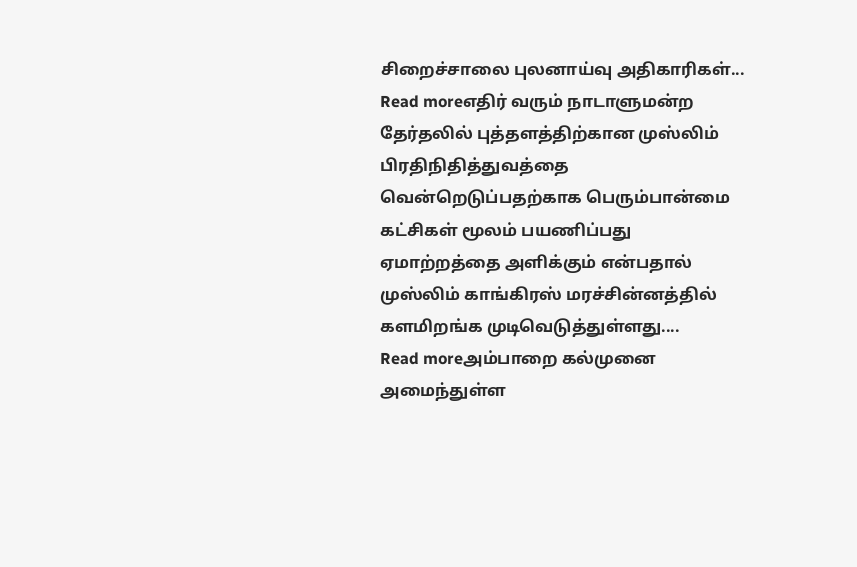சிறைச்சாலை புலனாய்வு அதிகாரிகள்...
Read moreஎதிர் வரும் நாடாளுமன்ற தேர்தலில் புத்தளத்திற்கான முஸ்லிம் பிரதிநிதித்துவத்தை வென்றெடுப்பதற்காக பெரும்பான்மை கட்சிகள் மூலம் பயணிப்பது ஏமாற்றத்தை அளிக்கும் என்பதால் முஸ்லிம் காங்கிரஸ் மரச்சின்னத்தில் களமிறங்க முடிவெடுத்துள்ளது....
Read moreஅம்பாறை கல்முனை அமைந்துள்ள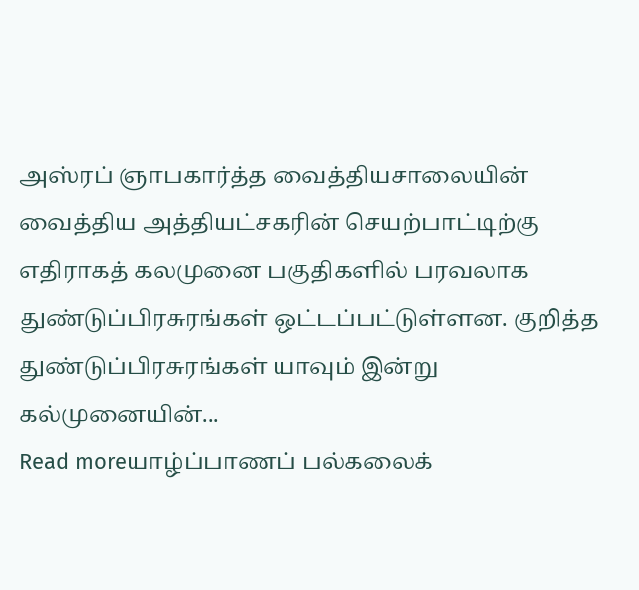அஸ்ரப் ஞாபகார்த்த வைத்தியசாலையின் வைத்திய அத்தியட்சகரின் செயற்பாட்டிற்கு எதிராகத் கலமுனை பகுதிகளில் பரவலாக துண்டுப்பிரசுரங்கள் ஒட்டப்பட்டுள்ளன. குறித்த துண்டுப்பிரசுரங்கள் யாவும் இன்று கல்முனையின்...
Read moreயாழ்ப்பாணப் பல்கலைக்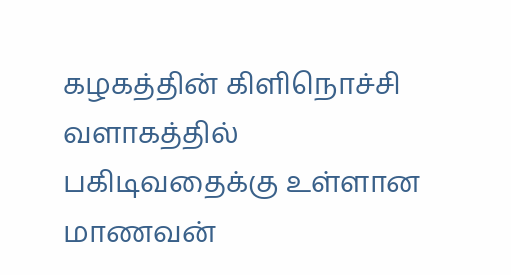கழகத்தின் கிளிநொச்சி வளாகத்தில் பகிடிவதைக்கு உள்ளான மாணவன்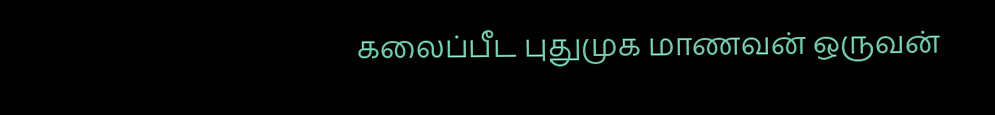கலைப்பீட புதுமுக மாணவன் ஒருவன்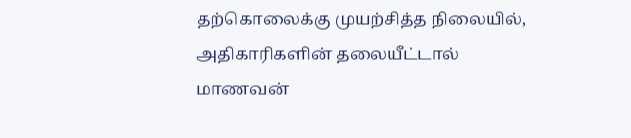தற்கொலைக்கு முயற்சித்த நிலையில், அதிகாரிகளின் தலையீட்டால் மாணவன்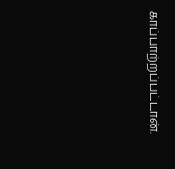காப்பாற்றப்பட்டான்.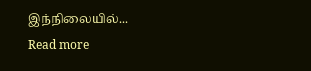இந்நிலையில்...
Read more